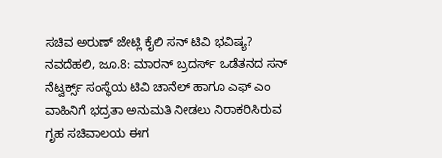ಸಚಿವ ಅರುಣ್ ಜೇಟ್ಲಿ ಕೈಲಿ ಸನ್ ಟಿವಿ ಭವಿಷ್ಯ?
ನವದೆಹಲಿ, ಜೂ.8: ಮಾರನ್ ಬ್ರದರ್ಸ್ ಒಡೆತನದ ಸನ್ ನೆಟ್ವರ್ಕ್ಸ್ ಸಂಸ್ಥೆಯ ಟಿವಿ ಚಾನೆಲ್ ಹಾಗೂ ಎಫ್ ಎಂ ವಾಹಿನಿಗೆ ಭದ್ರತಾ ಅನುಮತಿ ನೀಡಲು ನಿರಾಕರಿಸಿರುವ ಗೃಹ ಸಚಿವಾಲಯ ಈಗ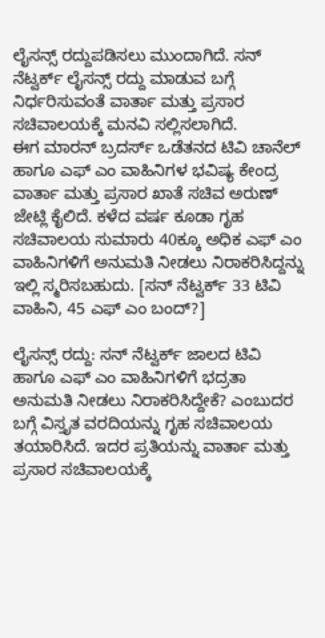ಲೈಸನ್ಸ್ ರದ್ದುಪಡಿಸಲು ಮುಂದಾಗಿದೆ. ಸನ್ ನೆಟ್ವರ್ಕ್ ಲೈಸನ್ಸ್ ರದ್ದು ಮಾಡುವ ಬಗ್ಗೆ ನಿರ್ಧರಿಸುವಂತೆ ವಾರ್ತಾ ಮತ್ತು ಪ್ರಸಾರ ಸಚಿವಾಲಯಕ್ಕೆ ಮನವಿ ಸಲ್ಲಿಸಲಾಗಿದೆ.
ಈಗ ಮಾರನ್ ಬ್ರದರ್ಸ್ ಒಡೆತನದ ಟಿವಿ ಚಾನೆಲ್ ಹಾಗೂ ಎಫ್ ಎಂ ವಾಹಿನಿಗಳ ಭವಿಷ್ಯ ಕೇಂದ್ರ ವಾರ್ತಾ ಮತ್ತು ಪ್ರಸಾರ ಖಾತೆ ಸಚಿವ ಅರುಣ್ ಜೇಟ್ಲಿ ಕೈಲಿದೆ. ಕಳೆದ ವರ್ಷ ಕೂಡಾ ಗೃಹ ಸಚಿವಾಲಯ ಸುಮಾರು 40ಕ್ಕೂ ಅಧಿಕ ಎಫ್ ಎಂ ವಾಹಿನಿಗಳಿಗೆ ಅನುಮತಿ ನೀಡಲು ನಿರಾಕರಿಸಿದ್ದನ್ನು ಇಲ್ಲಿ ಸ್ಮರಿಸಬಹುದು. [ಸನ್ ನೆಟ್ವರ್ಕ್ 33 ಟಿವಿ ವಾಹಿನಿ, 45 ಎಫ್ ಎಂ ಬಂದ್?]

ಲೈಸನ್ಸ್ ರದ್ದು: ಸನ್ ನೆಟ್ವರ್ಕ್ ಜಾಲದ ಟಿವಿ ಹಾಗೂ ಎಫ್ ಎಂ ವಾಹಿನಿಗಳಿಗೆ ಭದ್ರತಾ ಅನುಮತಿ ನೀಡಲು ನಿರಾಕರಿಸಿದ್ದೇಕೆ? ಎಂಬುದರ ಬಗ್ಗೆ ವಿಸ್ತೃತ ವರದಿಯನ್ನು ಗೃಹ ಸಚಿವಾಲಯ ತಯಾರಿಸಿದೆ. ಇದರ ಪ್ರತಿಯನ್ನು ವಾರ್ತಾ ಮತ್ತು ಪ್ರಸಾರ ಸಚಿವಾಲಯಕ್ಕೆ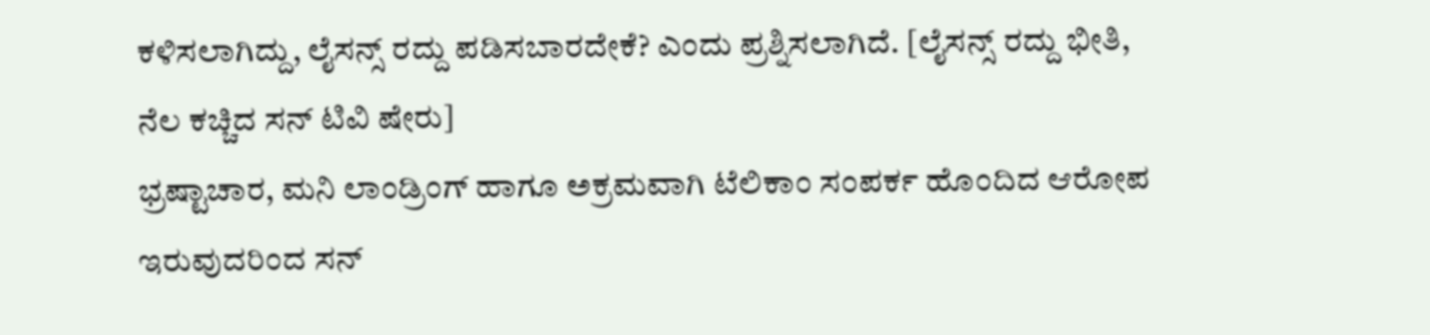ಕಳಿಸಲಾಗಿದ್ದು, ಲೈಸನ್ಸ್ ರದ್ದು ಪಡಿಸಬಾರದೇಕೆ? ಎಂದು ಪ್ರಶ್ನಿಸಲಾಗಿದೆ. [ಲೈಸನ್ಸ್ ರದ್ದು ಭೀತಿ, ನೆಲ ಕಚ್ಚಿದ ಸನ್ ಟಿವಿ ಷೇರು]
ಭ್ರಷ್ಟಾಚಾರ, ಮನಿ ಲಾಂಡ್ರಿಂಗ್ ಹಾಗೂ ಅಕ್ರಮವಾಗಿ ಟೆಲಿಕಾಂ ಸಂಪರ್ಕ ಹೊಂದಿದ ಆರೋಪ ಇರುವುದರಿಂದ ಸನ್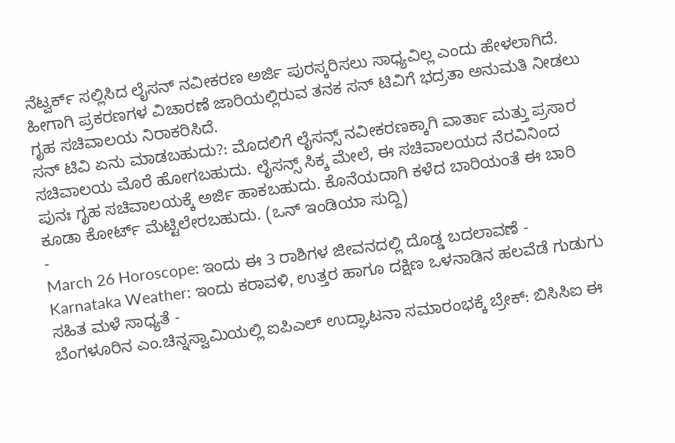ನೆಟ್ವರ್ಕ್ ಸಲ್ಲಿಸಿದ ಲೈಸನ್ ನವೀಕರಣ ಅರ್ಜಿ ಪುರಸ್ಕರಿಸಲು ಸಾಧ್ಯವಿಲ್ಲ ಎಂದು ಹೇಳಲಾಗಿದೆ. ಹೀಗಾಗಿ ಪ್ರಕರಣಗಳ ವಿಚಾರಣೆ ಜಾರಿಯಲ್ಲಿರುವ ತನಕ ಸನ್ ಟಿವಿಗೆ ಭದ್ರತಾ ಅನುಮತಿ ನೀಡಲು ಗೃಹ ಸಚಿವಾಲಯ ನಿರಾಕರಿಸಿದೆ.
ಸನ್ ಟಿವಿ ಏನು ಮಾಡಬಹುದು?: ಮೊದಲಿಗೆ ಲೈಸನ್ಸ್ ನವೀಕರಣಕ್ಕಾಗಿ ವಾರ್ತಾ ಮತ್ತು ಪ್ರಸಾರ ಸಚಿವಾಲಯ ಮೊರೆ ಹೋಗಬಹುದು. ಲೈಸನ್ಸ್ ಸಿಕ್ಕ ಮೇಲೆ, ಈ ಸಚಿವಾಲಯದ ನೆರವಿನಿಂದ ಪುನಃ ಗೃಹ ಸಚಿವಾಲಯಕ್ಕೆ ಅರ್ಜಿ ಹಾಕಬಹುದು. ಕೊನೆಯದಾಗಿ ಕಳೆದ ಬಾರಿಯಂತೆ ಈ ಬಾರಿ ಕೂಡಾ ಕೋರ್ಟ್ ಮೆಟ್ಟಿಲೇರಬಹುದು. (ಒನ್ ಇಂಡಿಯಾ ಸುದ್ದಿ)
-
March 26 Horoscope: ಇಂದು ಈ 3 ರಾಶಿಗಳ ಜೀವನದಲ್ಲಿ ದೊಡ್ಡ ಬದಲಾವಣೆ -
Karnataka Weather: ಇಂದು ಕರಾವಳಿ, ಉತ್ತರ ಹಾಗೂ ದಕ್ಷಿಣ ಒಳನಾಡಿನ ಹಲವೆಡೆ ಗುಡುಗು ಸಹಿತ ಮಳೆ ಸಾಧ್ಯತೆ -
ಬೆಂಗಳೂರಿನ ಎಂ.ಚಿನ್ನಸ್ವಾಮಿಯಲ್ಲಿ ಐಪಿಎಲ್ ಉದ್ಘಾಟನಾ ಸಮಾರಂಭಕ್ಕೆ ಬ್ರೇಕ್: ಬಿಸಿಸಿಐ ಈ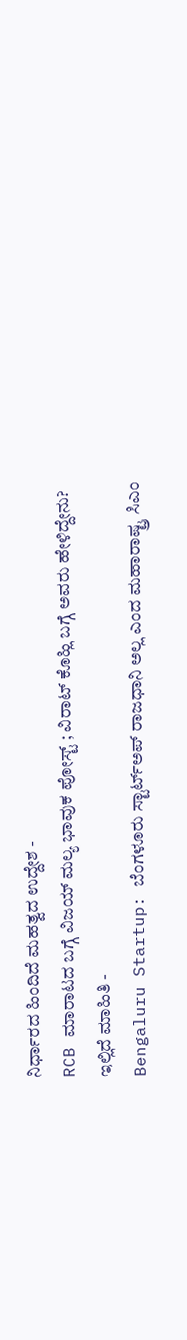ನಿರ್ಧಾರದ ಹಿಂದಿದೆ ಮಹತ್ವದ ಉದ್ದೇಶ -
RCB ಮಾರಾಟದ ಬಗ್ಗೆ ವಿಜಯ್ ಮಲ್ಯ ಭಾವುಕ ಪೋಸ್ಟ್ ; ವಿರಾಟ್ ಕೊಹ್ಲಿ ಬಗ್ಗೆ ಅವರು ಹೇಳಿದ್ದೇನು? ಇಲ್ಲಿದೆ ಮಾಹಿತಿ -
Bengaluru Startup: ಬೆಂಗಳೂರು ಸ್ಟಾರ್ಟ್ಅಪ್ ರಾಜಧಾನಿ ಅಲ್ಲ ಎಂದ ಮಹಾರಾಷ್ಟ್ರ ಸಿಎಂ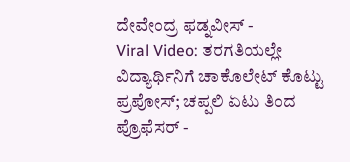ದೇವೇಂದ್ರ ಫಡ್ನವೀಸ್ -
Viral Video: ತರಗತಿಯಲ್ಲೇ ವಿದ್ಯಾರ್ಥಿನಿಗೆ ಚಾಕೊಲೇಟ್ ಕೊಟ್ಟು ಪ್ರಪೋಸ್; ಚಪ್ಪಲಿ ಏಟು ತಿಂದ ಪ್ರೊಫೆಸರ್ -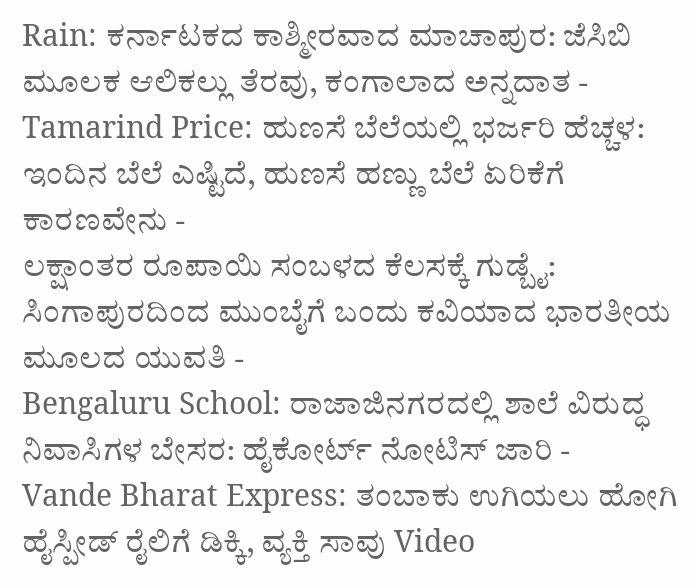Rain: ಕರ್ನಾಟಕದ ಕಾಶ್ಮೀರವಾದ ಮಾಚಾಪುರ: ಜೆಸಿಬಿ ಮೂಲಕ ಆಲಿಕಲ್ಲು ತೆರವು, ಕಂಗಾಲಾದ ಅನ್ನದಾತ -
Tamarind Price: ಹುಣಸೆ ಬೆಲೆಯಲ್ಲಿ ಭರ್ಜರಿ ಹೆಚ್ಚಳ: ಇಂದಿನ ಬೆಲೆ ಎಷ್ಟಿದೆ, ಹುಣಸೆ ಹಣ್ಣು ಬೆಲೆ ಏರಿಕೆಗೆ ಕಾರಣವೇನು -
ಲಕ್ಷಾಂತರ ರೂಪಾಯಿ ಸಂಬಳದ ಕೆಲಸಕ್ಕೆ ಗುಡ್ಬೈ: ಸಿಂಗಾಪುರದಿಂದ ಮುಂಬೈಗೆ ಬಂದು ಕವಿಯಾದ ಭಾರತೀಯ ಮೂಲದ ಯುವತಿ -
Bengaluru School: ರಾಜಾಜಿನಗರದಲ್ಲಿ ಶಾಲೆ ವಿರುದ್ಧ ನಿವಾಸಿಗಳ ಬೇಸರ: ಹೈಕೋರ್ಟ್ ನೋಟಿಸ್ ಜಾರಿ -
Vande Bharat Express: ತಂಬಾಕು ಉಗಿಯಲು ಹೋಗಿ ಹೈಸ್ಪೀಡ್ ರೈಲಿಗೆ ಡಿಕ್ಕಿ, ವ್ಯಕ್ತಿ ಸಾವು Video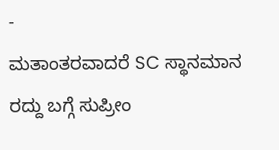-
ಮತಾಂತರವಾದರೆ SC ಸ್ಥಾನಮಾನ ರದ್ದು ಬಗ್ಗೆ ಸುಪ್ರೀಂ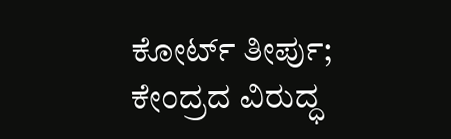ಕೋರ್ಟ್ ತೀರ್ಪು; ಕೇಂದ್ರದ ವಿರುದ್ಧ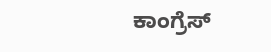ಕಾಂಗ್ರೆಸ್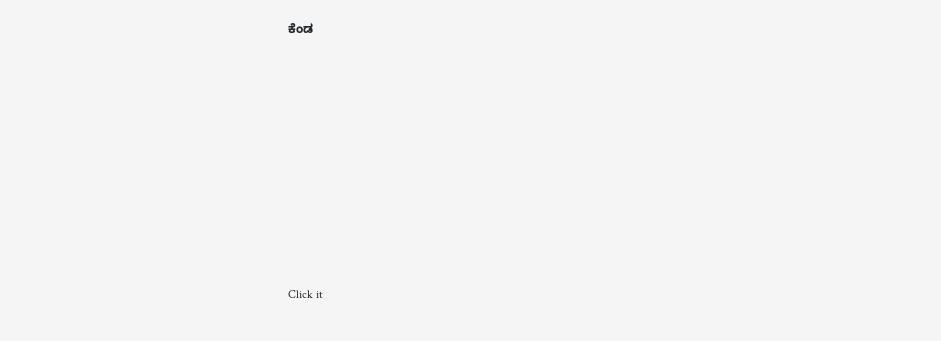ಕೆಂಡ












Click it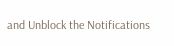and Unblock the Notifications